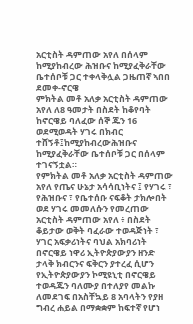አርቲስት ዳምጠው አየለ በሰላም ከሚያከብረው ሕዝቡና ከሚያፈቅራቸው ቤተሰቦቹ ጋር ተቀላቅሏል ጋዜጠኛ ኣበበ ደመቀ-ኖርዌ
ምክትል መቶ አለቃ አርቲስት ዳምጠው አየለ ለ8 ዓመታት በስደት ከቆየባት ከኖርዌይ ባለፈው ሰኞ ጁን 16 ወደሚወዳት ሃገሩ በክብር ተሸኝቶ፤ከሚያከብረውሕዝቡና ከሚያፈቅራቸው ቤተሰቦቹ ጋር በሰላም ተገናኝቷል።
የምክትል መቶ አለቃ አርቲስት ዳምጠው አየለ የጤና ሁኔታ አሳሳቢነትና ፤ የሃገሩ ፣ የሕዝቡና ፣ የቤተሰቡ ናፍቆት ታክሎበት ወደ ሃገሩ መመለሱን የመረጠው አርቲስት ዳምጠው አየለ ፥ በስደት ቆይታው ወቅት ባፈራው ተወዳጅነት ፣ ሃገር አፍቃሪነትና ባህል አክባሪነት በኖርዌይ ነዋሪ ኢትዮጵያውያን ዘንድ ታላቅ ክብርንና ፍቅርን ያተረፈ ሲሆን የኢትዮጵያውያን ኮሚዩኒቲ በኖርዌይ ተወዳጁን ባለሙያ በተለያየ መልኩ ለመደገፍ በአስቸኳይ 8 አባላትን የያዘ ግብረ ሐይል በማቋቋም ከፍተኛ የሆነ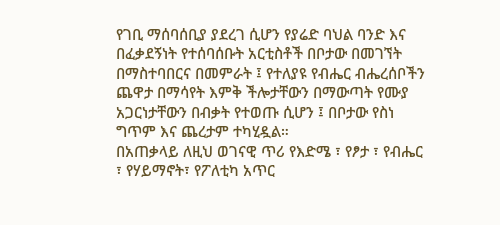የገቢ ማሰባሰቢያ ያደረገ ሲሆን የያሬድ ባህል ባንድ እና በፈቃደኝነት የተሰባሰቡት አርቲስቶች በቦታው በመገኘት በማስተባበርና በመምራት ፤ የተለያዩ የብሔር ብሔረሰቦችን ጨዋታ በማሳየት እምቅ ችሎታቸውን በማውጣት የሙያ አጋርነታቸውን በብቃት የተወጡ ሲሆን ፤ በቦታው የስነ ግጥም እና ጨረታም ተካሂዷል።
በአጠቃላይ ለዚህ ወገናዊ ጥሪ የእድሜ ፣ የፆታ ፣ የብሔር ፣ የሃይማኖት፣ የፖለቲካ አጥር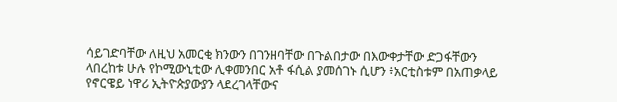ሳይገድባቸው ለዚህ አመርቂ ክንውን በገንዘባቸው በጉልበታው በእውቀታቸው ድጋፋቸውን ላበረከቱ ሁሉ የኮሚውኒቲው ሊቀመንበር አቶ ፋሲል ያመሰገኑ ሲሆን ፥አርቲስቱም በአጠቃላይ የኖርዌይ ነዋሪ ኢትዮጵያውያን ላደረገላቸውና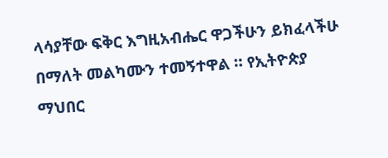ላሳያቸው ፍቅር እግዚአብሔር ዋጋችሁን ይክፈላችሁ በማለት መልካሙን ተመኝተዋል ። የኢትዮጵያ ማህበር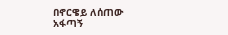በኖርዌይ ለሰጠው አፋጣኝ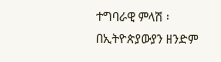ተግባራዊ ምላሽ ፡ በኢትዮጵያውያን ዘንድም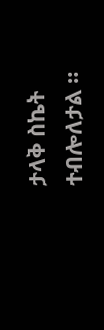ታላቅ ስኬት ተብሎለታል ።